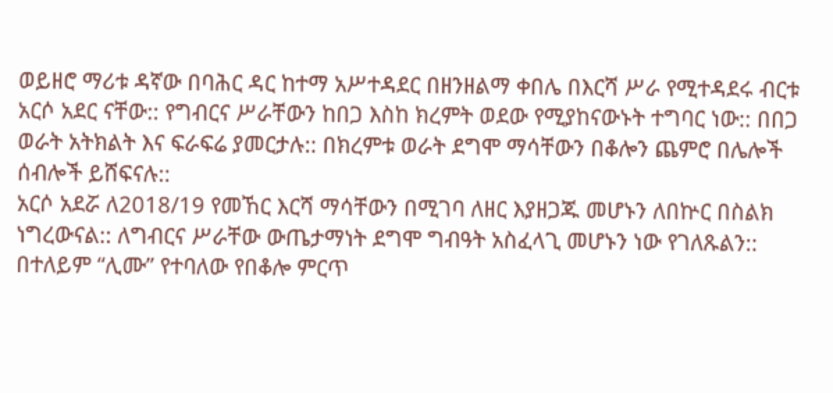ወይዘሮ ማሪቱ ዳኛው በባሕር ዳር ከተማ አሥተዳደር በዘንዘልማ ቀበሌ በእርሻ ሥራ የሚተዳደሩ ብርቱ አርሶ አደር ናቸው:: የግብርና ሥራቸውን ከበጋ እስከ ክረምት ወደው የሚያከናውኑት ተግባር ነው:: በበጋ ወራት አትክልት እና ፍራፍሬ ያመርታሉ:: በክረምቱ ወራት ደግሞ ማሳቸውን በቆሎን ጨምሮ በሌሎች ሰብሎች ይሸፍናሉ::
አርሶ አደሯ ለ2018/19 የመኸር እርሻ ማሳቸውን በሚገባ ለዘር እያዘጋጁ መሆኑን ለበኵር በስልክ ነግረውናል:: ለግብርና ሥራቸው ውጤታማነት ደግሞ ግብዓት አስፈላጊ መሆኑን ነው የገለጹልን:: በተለይም “ሊሙ” የተባለው የበቆሎ ምርጥ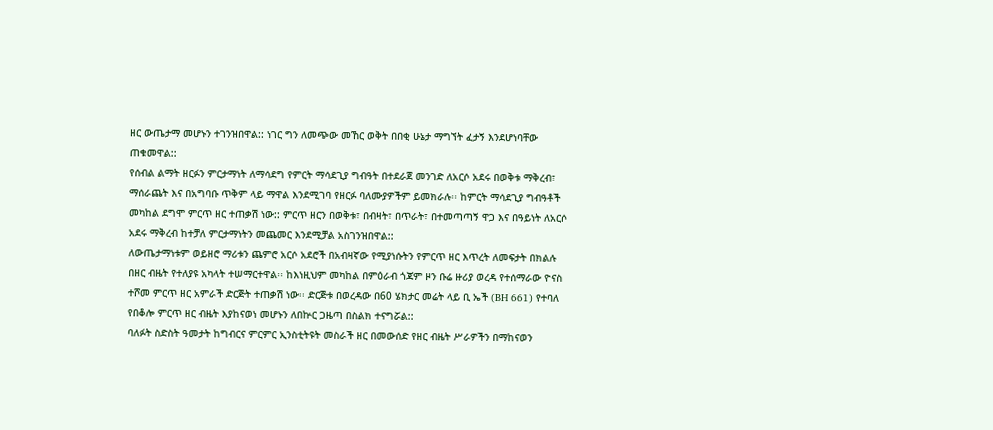ዘር ውጤታማ መሆኑን ተገንዝበዋል:: ነገር ግን ለመጭው መኸር ወቅት በበቂ ሁኔታ ማግኘት ፈታኝ እንደሆነባቸው ጠቁመዋል::
የሰብል ልማት ዘርፉን ምርታማነት ለማሳደግ የምርት ማሳደጊያ ግብዓት በተደራጀ መንገድ ለአርሶ አደሩ በወቅቱ ማቅረብ፣ ማሰራጨት እና በአግባቡ ጥቅም ላይ ማዋል እንደሚገባ የዘርፉ ባለሙያዎችም ይመክራሉ፡፡ ከምርት ማሳደጊያ ግብዓቶች መካከል ደግሞ ምርጥ ዘር ተጠቃሽ ነው:: ምርጥ ዘርን በወቅቱ፣ በብዛት፣ በጥራት፣ በተመጣጣኝ ዋጋ እና በዓይነት ለአርሶ አደሩ ማቅረብ ከተቻለ ምርታማነትን መጨመር እንደሚቻል አስገንዝበዋል::
ለውጤታማነቱም ወይዘሮ ማሪቱን ጨምሮ አርሶ አደሮች በአብዛኛው የሚያነሱትን የምርጥ ዘር እጥረት ለመፍታት በክልሉ በዘር ብዜት የተለያዩ አካላት ተሠማርተዋል፡፡ ከእነዚህም መካከል በምዕራብ ጎጃም ዞን ቡሬ ዙሪያ ወረዳ የተሰማራው ዮናስ ተሾመ ምርጥ ዘር አምራች ድርጅት ተጠቃሽ ነው፡፡ ድርጅቱ በወረዳው በ60 ሄክታር መሬት ላይ ቢ ኤች (BH 661) የተባለ የበቆሎ ምርጥ ዘር ብዜት እያከናወነ መሆኑን ለበኵር ጋዜጣ በስልክ ተናግሯል::
ባለፉት ስድስት ዓመታት ከግብርና ምርምር ኢንስቲትዩት መስራች ዘር በመውሰድ የዘር ብዜት ሥራዎችን በማከናወን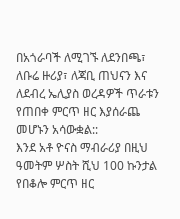በአጎራባች ለሚገኙ ለደንበጫ፣ ለቡሬ ዙሪያ፣ ለጃቢ ጠህናን እና ለደብረ ኤሊያስ ወረዳዎች ጥራቱን የጠበቀ ምርጥ ዘር እያሰራጨ መሆኑን አሳውቋል::
እንደ አቶ ዮናስ ማብራሪያ በዚህ ዓመትም ሦስት ሺህ 100 ኩንታል የበቆሎ ምርጥ ዘር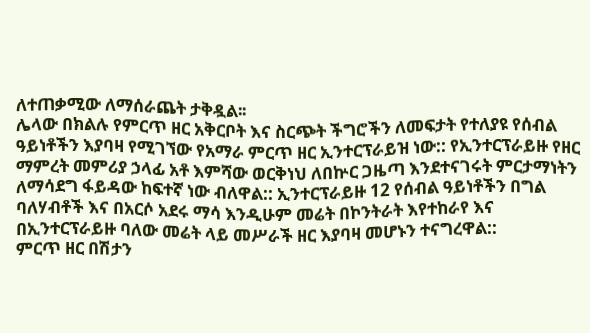ለተጠቃሚው ለማሰራጨት ታቅዷል፡፡
ሌላው በክልሉ የምርጥ ዘር አቅርቦት እና ስርጭት ችግሮችን ለመፍታት የተለያዩ የሰብል ዓይነቶችን እያባዛ የሚገኘው የአማራ ምርጥ ዘር ኢንተርፕራይዝ ነው:: የኢንተርፕራይዙ የዘር ማምረት መምሪያ ኃላፊ አቶ እምሻው ወርቅነህ ለበኵር ጋዜጣ እንደተናገሩት ምርታማነትን ለማሳደግ ፋይዳው ከፍተኛ ነው ብለዋል:: ኢንተርፕራይዙ 12 የሰብል ዓይነቶችን በግል ባለሃብቶች እና በአርሶ አደሩ ማሳ እንዲሁም መሬት በኮንትራት እየተከራየ እና በኢንተርፕራይዙ ባለው መሬት ላይ መሥራች ዘር እያባዛ መሆኑን ተናግረዋል::
ምርጥ ዘር በሽታን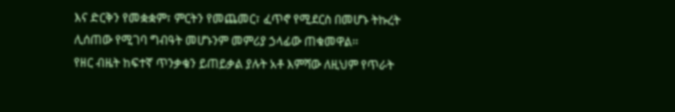እና ድርቅን የመቋቋም፣ ምርትን የመጨመር፣ ፈጥኖ የሚደርስ በመሆኑ ትኩረት ሊሰጠው የሚገባ ግብዓት መሆኑንም መምሪያ ኃላፊው ጠቁመዋል፡፡
የዘር ብዜት ከፍተኛ ጥንቃቄን ይጠይቃል ያሉት አቶ እምሻው ለዚህም የጥራት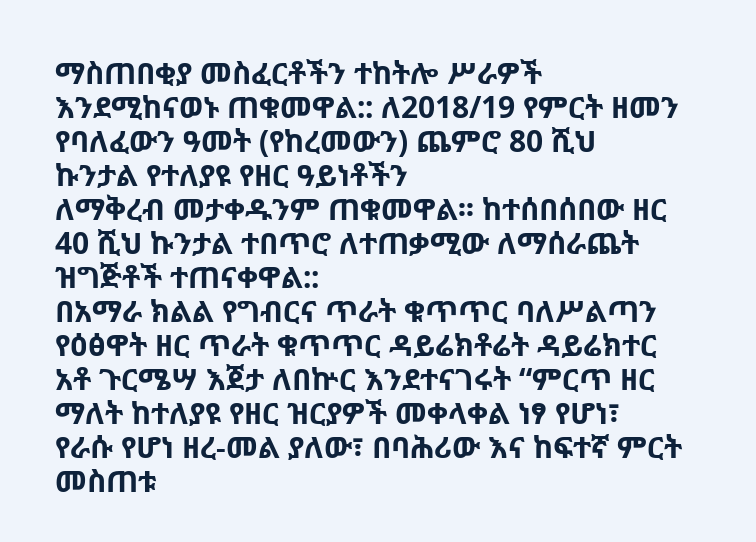ማስጠበቂያ መስፈርቶችን ተከትሎ ሥራዎች እንደሚከናወኑ ጠቁመዋል:: ለ2018/19 የምርት ዘመን የባለፈውን ዓመት (የከረመውን) ጨምሮ 80 ሺህ ኩንታል የተለያዩ የዘር ዓይነቶችን
ለማቅረብ መታቀዱንም ጠቁመዋል፡፡ ከተሰበሰበው ዘር 40 ሺህ ኩንታል ተበጥሮ ለተጠቃሚው ለማሰራጨት ዝግጅቶች ተጠናቀዋል::
በአማራ ክልል የግብርና ጥራት ቁጥጥር ባለሥልጣን የዕፅዋት ዘር ጥራት ቁጥጥር ዳይሬክቶሬት ዳይሬክተር አቶ ጉርሜሣ እጀታ ለበኵር እንደተናገሩት “ምርጥ ዘር ማለት ከተለያዩ የዘር ዝርያዎች መቀላቀል ነፃ የሆነ፣ የራሱ የሆነ ዘረ-መል ያለው፣ በባሕሪው እና ከፍተኛ ምርት መስጠቱ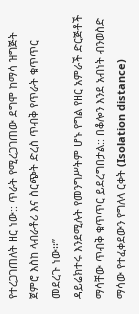የተረጋገጠለት ዘር ነው:: ጥራት የሚረጋገጠው ደግሞ ከማሳ ዝግጅት ጀምሮ እስከ ላብራቶሪ እና ስርጭት ድረስ ጥብቅ የጥራት ቁጥጥር መደረጉ ነው፡፡”
ዳይሬክተሩ እንደሚሉት የመንግሥትም ሆኑ የግል የዘር አምራች ድርጅቶች ማሳቸው ጥብቅ ቁጥጥር ይደረግበታል:: በቆሎን እንደ አብነት ብንወስድ ማሳው የተፈቀደውን የግለላ ርቀት (Isolation distance)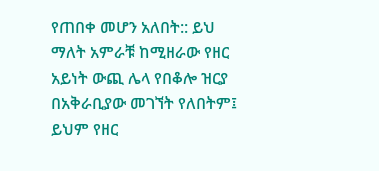የጠበቀ መሆን አለበት:: ይህ ማለት አምራቹ ከሚዘራው የዘር አይነት ውጪ ሌላ የበቆሎ ዝርያ በአቅራቢያው መገኘት የለበትም፤ ይህም የዘር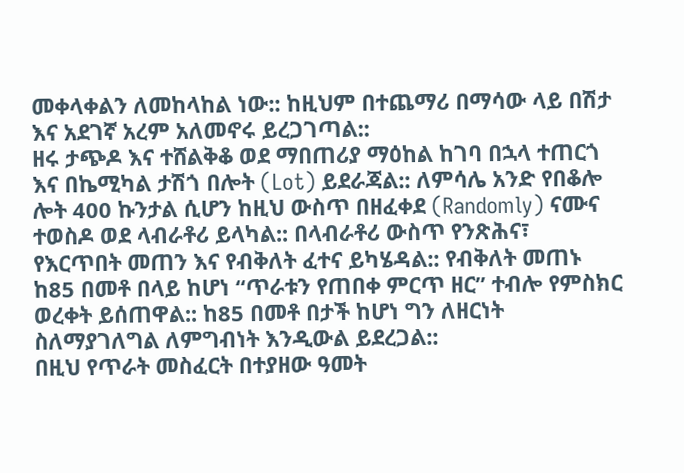መቀላቀልን ለመከላከል ነው:: ከዚህም በተጨማሪ በማሳው ላይ በሽታ እና አደገኛ አረም አለመኖሩ ይረጋገጣል::
ዘሩ ታጭዶ እና ተሸልቅቆ ወደ ማበጠሪያ ማዕከል ከገባ በኋላ ተጠርጎ እና በኬሚካል ታሽጎ በሎት (Lot) ይደራጃል:: ለምሳሌ አንድ የበቆሎ ሎት 400 ኩንታል ሲሆን ከዚህ ውስጥ በዘፈቀደ (Randomly) ናሙና ተወስዶ ወደ ላብራቶሪ ይላካል:: በላብራቶሪ ውስጥ የንጽሕና፣ የእርጥበት መጠን እና የብቅለት ፈተና ይካሄዳል:: የብቅለት መጠኑ ከ85 በመቶ በላይ ከሆነ “ጥራቱን የጠበቀ ምርጥ ዘር” ተብሎ የምስክር ወረቀት ይሰጠዋል:: ከ85 በመቶ በታች ከሆነ ግን ለዘርነት ስለማያገለግል ለምግብነት እንዲውል ይደረጋል::
በዚህ የጥራት መስፈርት በተያዘው ዓመት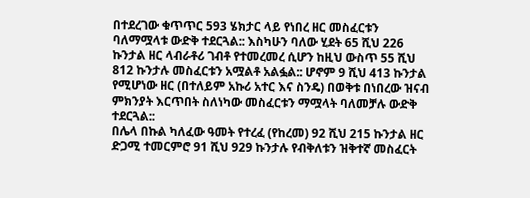በተደረገው ቁጥጥር 593 ሄክታር ላይ የነበረ ዘር መስፈርቱን ባለማሟላቱ ውድቅ ተደርጓል:: እስካሁን ባለው ሂደት 65 ሺህ 226 ኩንታል ዘር ላብራቶሪ ገብቶ የተመረመረ ሲሆን ከዚህ ውስጥ 55 ሺህ 812 ኩንታሉ መስፈርቱን አሟልቶ አልፏል:: ሆኖም 9 ሺህ 413 ኩንታል የሚሆነው ዘር (በተለይም አኩሪ አተር እና ስንዴ) በወቅቱ በነበረው ዝናብ ምክንያት እርጥበት ስለነካው መስፈርቱን ማሟላት ባለመቻሉ ውድቅ ተደርጓል::
በሌላ በኩል ካለፈው ዓመት የተረፈ (የከረመ) 92 ሺህ 215 ኩንታል ዘር ድጋሚ ተመርምሮ 91 ሺህ 929 ኩንታሉ የብቅለቱን ዝቅተኛ መስፈርት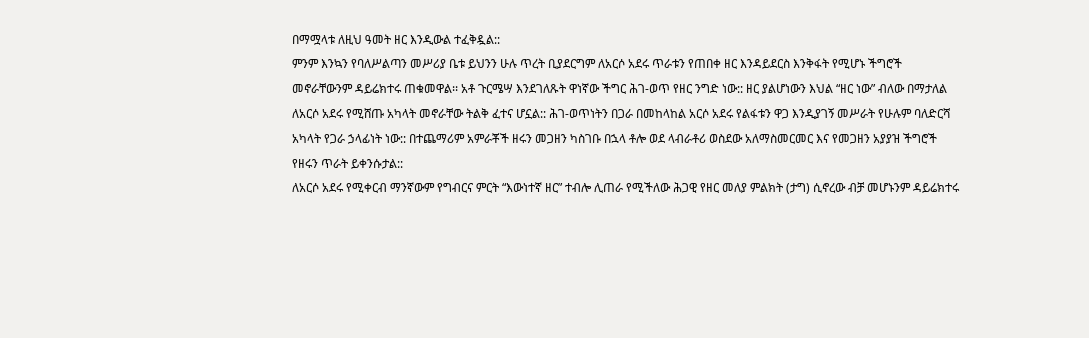በማሟላቱ ለዚህ ዓመት ዘር እንዲውል ተፈቅዷል::
ምንም እንኳን የባለሥልጣን መሥሪያ ቤቱ ይህንን ሁሉ ጥረት ቢያደርግም ለአርሶ አደሩ ጥራቱን የጠበቀ ዘር እንዳይደርስ እንቅፋት የሚሆኑ ችግሮች መኖራቸውንም ዳይሬክተሩ ጠቁመዋል፡፡ አቶ ጉርሜሣ እንደገለጹት ዋነኛው ችግር ሕገ-ወጥ የዘር ንግድ ነው:: ዘር ያልሆነውን እህል “ዘር ነው” ብለው በማታለል ለአርሶ አደሩ የሚሸጡ አካላት መኖራቸው ትልቅ ፈተና ሆኗል:: ሕገ-ወጥነትን በጋራ በመከላከል አርሶ አደሩ የልፋቱን ዋጋ እንዲያገኝ መሥራት የሁሉም ባለድርሻ አካላት የጋራ ኃላፊነት ነው:: በተጨማሪም አምራቾች ዘሩን መጋዘን ካስገቡ በኋላ ቶሎ ወደ ላብራቶሪ ወስደው አለማስመርመር እና የመጋዘን አያያዝ ችግሮች የዘሩን ጥራት ይቀንሱታል::
ለአርሶ አደሩ የሚቀርብ ማንኛውም የግብርና ምርት “እውነተኛ ዘር” ተብሎ ሊጠራ የሚችለው ሕጋዊ የዘር መለያ ምልክት (ታግ) ሲኖረው ብቻ መሆኑንም ዳይሬክተሩ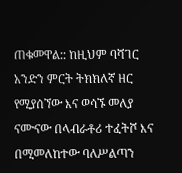ጠቁመዋል:: ከዚህም ባሻገር አንድን ምርት ትክክለኛ ዘር የሚያሰኘው እና ወሳኙ መለያ ናሙናው በላብራቶሪ ተፈትሾ እና በሚመለከተው ባለሥልጣን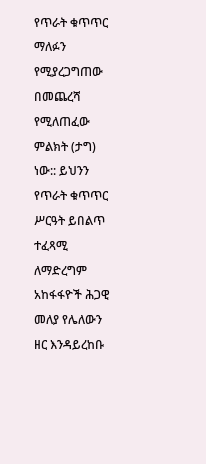የጥራት ቁጥጥር ማለፉን የሚያረጋግጠው በመጨረሻ የሚለጠፈው ምልክት (ታግ) ነው:: ይህንን የጥራት ቁጥጥር ሥርዓት ይበልጥ ተፈጻሚ ለማድረግም አከፋፋዮች ሕጋዊ መለያ የሌለውን ዘር እንዳይረከቡ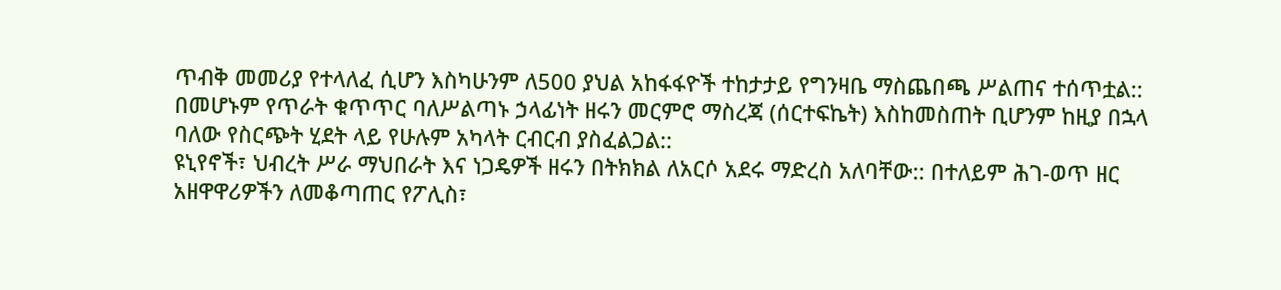ጥብቅ መመሪያ የተላለፈ ሲሆን እስካሁንም ለ500 ያህል አከፋፋዮች ተከታታይ የግንዛቤ ማስጨበጫ ሥልጠና ተሰጥቷል::
በመሆኑም የጥራት ቁጥጥር ባለሥልጣኑ ኃላፊነት ዘሩን መርምሮ ማስረጃ (ሰርተፍኬት) እስከመስጠት ቢሆንም ከዚያ በኋላ ባለው የስርጭት ሂደት ላይ የሁሉም አካላት ርብርብ ያስፈልጋል::
ዩኒየኖች፣ ህብረት ሥራ ማህበራት እና ነጋዴዎች ዘሩን በትክክል ለአርሶ አደሩ ማድረስ አለባቸው:: በተለይም ሕገ-ወጥ ዘር አዘዋዋሪዎችን ለመቆጣጠር የፖሊስ፣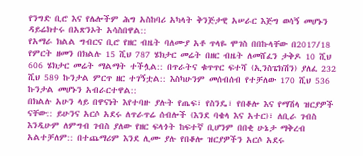የንግድ ቢሮ እና የሌሎችም ሕግ አስከባሪ አካላት ቅንጅታዊ አሠራር እጅግ ወሳኝ መሆኑን ዳይሬክተሩ በአጽንኦት አሳስበዋል::
የአማራ ክልል ግብርና ቢሮ የዘር ብዜት ባለሙያ አቶ ጥላዬ ሞገስ በበኩላቸው በ2017/18 የምርት ዘመን በክልሉ 15 ሺህ 787 ሄክታር መሬት በዘር ብዜት ለመሸፈን ታቅዶ 10 ሺህ 606 ሄክታር መሬት ማልማት ተችሏል:: በጥራትና ቁጥጥር ፍተሻ (ኢንስፔክሽን) ያለፈ 232 ሺህ 589 ኩንታል ምርጥ ዘር ተገኝቷል:: እስካሁንም መሰብሰብ የተቻለው 170 ሺህ 536 ኩንታል መሆኑን አብራርተዋል::
በክልሉ አሁን ላይ በዋናነት እየተባዙ ያሉት የጤፍ፣ የስንዴ፣ የበቆሎ እና የማሽላ ዝርያዎች ናቸው:: ይሁንና አርሶ አደሩ ለጥራጥሬ ሰብሎች (እንደ ባቄላ እና አተር)፣ ለቢራ ገብስ እንዲሁም ለምግብ ገብስ ያለው የዘር ፍላጎት ከፍተኛ ቢሆንም በበቂ ሁኔታ ማቅረብ አልተቻለም:: በተጨማሪም እንደ ሊሙ ያሉ የበቆሎ ዝርያዎችን አርሶ አደሩ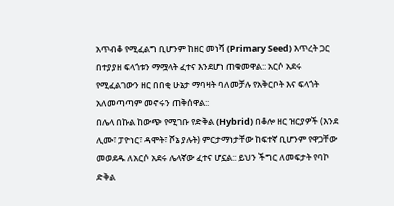አጥብቆ የሚፈልግ ቢሆንም ከዘር መነሻ (Primary Seed) እጥረት ጋር በተያያዘ ፍላጎቱን ማሟላት ፈተና እንደሆነ ጠቁመዋል:: አርሶ አደሩ የሚፈልገውን ዘር በበቂ ሁኔታ ማባዛት ባለመቻሉ የአቅርቦት እና ፍላጎት አለመጣጣም መኖሩን ጠቅሰዋል::
በሌላ በኩል ከውጭ የሚገቡ የድቅል (Hybrid) በቆሎ ዘር ዝርያዎች (እንደ ሊሙ፣ ፓዮነር፣ ዳሞት፣ ሾኔ ያሉት) ምርታማነታቸው ከፍተኛ ቢሆንም የዋጋቸው መወደዱ ለአርሶ አደሩ ሌላኛው ፈተና ሆኗል:: ይህን ችግር ለመፍታት የባኮ ድቅል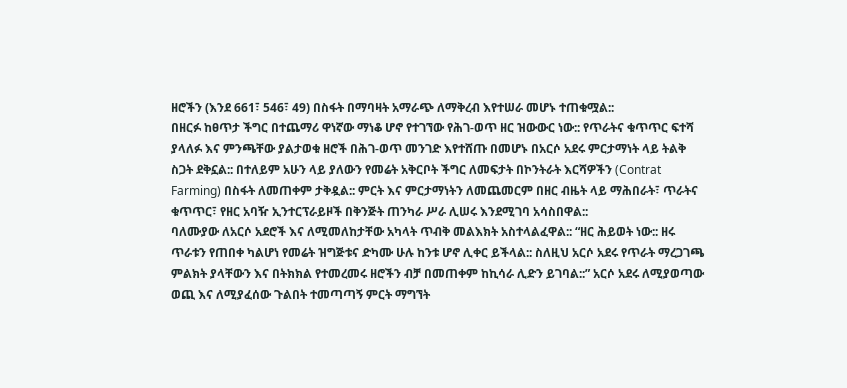ዘሮችን (እንደ 661፣ 546፣ 49) በስፋት በማባዛት አማራጭ ለማቅረብ እየተሠራ መሆኑ ተጠቁሟል::
በዘርፉ ከፀጥታ ችግር በተጨማሪ ዋነኛው ማነቆ ሆኖ የተገኘው የሕገ-ወጥ ዘር ዝውውር ነው:: የጥራትና ቁጥጥር ፍተሻ ያላለፉ እና ምንጫቸው ያልታወቁ ዘሮች በሕገ-ወጥ መንገድ እየተሸጡ በመሆኑ በአርሶ አደሩ ምርታማነት ላይ ትልቅ ስጋት ደቅኗል:: በተለይም አሁን ላይ ያለውን የመሬት አቅርቦት ችግር ለመፍታት በኮንትራት እርሻዎችን (Contrat Farming) በስፋት ለመጠቀም ታቅዷል:: ምርት እና ምርታማነትን ለመጨመርም በዘር ብዜት ላይ ማሕበራት፣ ጥራትና ቁጥጥር፣ የዘር አባዥ ኢንተርፕራይዞች በቅንጅት ጠንካራ ሥራ ሊሠሩ እንደሚገባ አሳስበዋል::
ባለሙያው ለአርሶ አደሮች እና ለሚመለከታቸው አካላት ጥብቅ መልእክት አስተላልፈዋል:: “ዘር ሕይወት ነው:: ዘሩ ጥራቱን የጠበቀ ካልሆነ የመሬት ዝግጅቱና ድካሙ ሁሉ ከንቱ ሆኖ ሊቀር ይችላል:: ስለዚህ አርሶ አደሩ የጥራት ማረጋገጫ ምልክት ያላቸውን እና በትክክል የተመረመሩ ዘሮችን ብቻ በመጠቀም ከኪሳራ ሊድን ይገባል::” አርሶ አደሩ ለሚያወጣው ወጪ እና ለሚያፈሰው ጉልበት ተመጣጣኝ ምርት ማግኘት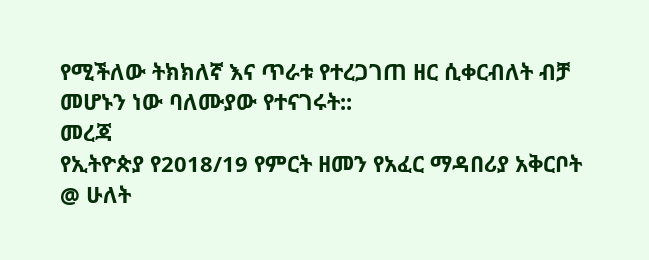የሚችለው ትክክለኛ እና ጥራቱ የተረጋገጠ ዘር ሲቀርብለት ብቻ መሆኑን ነው ባለሙያው የተናገሩት::
መረጃ
የኢትዮጵያ የ2018/19 የምርት ዘመን የአፈር ማዳበሪያ አቅርቦት
@ ሁለት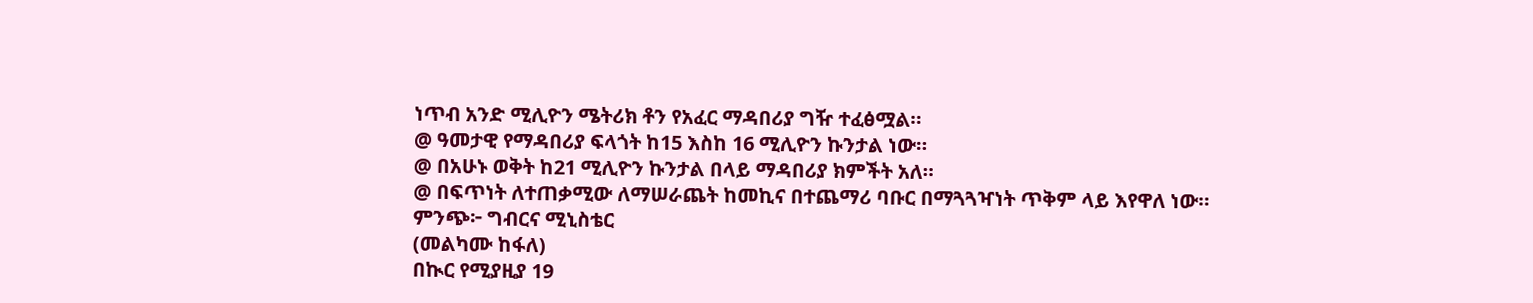ነጥብ አንድ ሚሊዮን ሜትሪክ ቶን የአፈር ማዳበሪያ ግዥ ተፈፅሟል።
@ ዓመታዊ የማዳበሪያ ፍላጎት ከ15 እስከ 16 ሚሊዮን ኩንታል ነው።
@ በአሁኑ ወቅት ከ21 ሚሊዮን ኩንታል በላይ ማዳበሪያ ክምችት አለ።
@ በፍጥነት ለተጠቃሚው ለማሠራጨት ከመኪና በተጨማሪ ባቡር በማጓጓዣነት ጥቅም ላይ እየዋለ ነው።
ምንጭ፦ ግብርና ሚኒስቴር
(መልካሙ ከፋለ)
በኲር የሚያዚያ 19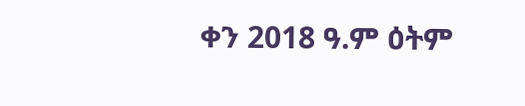ቀን 2018 ዓ.ም ዕትም